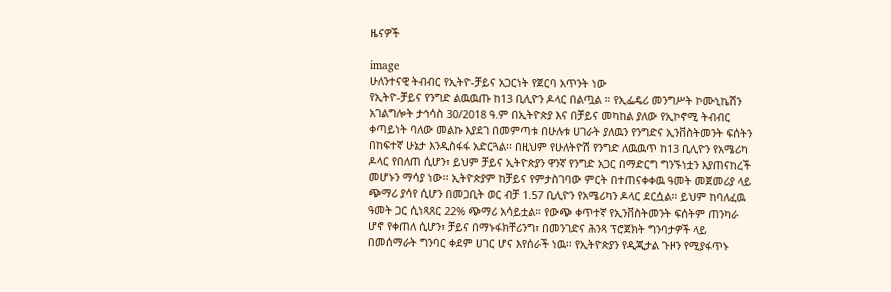ዜናዎች

image
ሁለንተናዊ ትብብር የኢትዮ-ቻይና አጋርነት የጀርባ አጥንት ነው
የኢትዮ-ቻይና የንግድ ልዉዉጡ ከ13 ቢሊዮን ዶላር በልጧል ። የኢፌዴሪ መንግሥት ኮሙኒኬሽን አገልግሎት ታኅሳስ 30/2018 ዓ.ም በኢትዮጵያ እና በቻይና መካከል ያለው የኢኮኖሚ ትብብር ቀጣይነት ባለው መልኩ እያደገ በመምጣቱ በሁሉቱ ሀገራት ያለዉን የንግድና ኢንቨስትመንት ፍሰትን በከፍተኛ ሁኔታ እንዲስፋፋ አድርጓል፡፡ በዚህም የሁለትዮሽ የንግድ ለዉዉጥ ከ13 ቢሊዮን የአሜሪካ ዶላር የበለጠ ሲሆን፣ ይህም ቻይና ኢትዮጵያን ዋንኛ የንግድ አጋር በማድርግ ግንኙነቷን እያጠናከረች መሆኑን ማሳያ ነው፡፡ ኢትዮጵያም ከቻይና የምታስገባው ምርት በተጠናቀቀዉ ዓመት መጀመሪያ ላይ ጭማሪ ያሳየ ሲሆን በመጋቢት ወር ብቻ 1.57 ቢሊዮን የአሜሪካን ዶላር ደርሷል፡፡ ይህም ከባለፈዉ ዓመት ጋር ሲነጻጸር 22% ጭማሪ አሳይቷል። የውጭ ቀጥተኛ የኢንቨስትመንት ፍሰትም ጠንካራ ሆኖ የቀጠለ ሲሆን፣ ቻይና በማኑፋክቸሪንግ፣ በመንገድና ሕንጻ ፕሮጀክት ግንባታዎች ላይ በመሰማራት ግንባር ቀደም ሀገር ሆና እየሰራች ነዉ፡፡ የኢትዮጵያን የዲጂታል ጉዞን የሚያፋጥኑ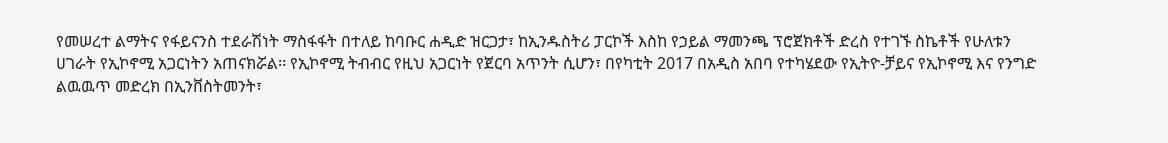የመሠረተ ልማትና የፋይናንስ ተደራሽነት ማስፋፋት በተለይ ከባቡር ሐዲድ ዝርጋታ፣ ከኢንዱስትሪ ፓርኮች እስከ የኃይል ማመንጫ ፕሮጀክቶች ድረስ የተገኙ ስኬቶች የሁለቱን ሀገራት የኢኮኖሚ አጋርነትን አጠናክሯል፡፡ የኢኮኖሚ ትብብር የዚህ አጋርነት የጀርባ አጥንት ሲሆን፣ በየካቲት 2017 በአዲስ አበባ የተካሄደው የኢትዮ-ቻይና የኢኮኖሚ እና የንግድ ልዉዉጥ መድረክ በኢንቨስትመንት፣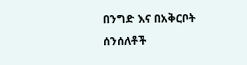በንግድ እና በአቅርቦት ሰንሰለቶች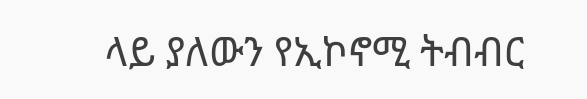ላይ ያለውን የኢኮኖሚ ትብብር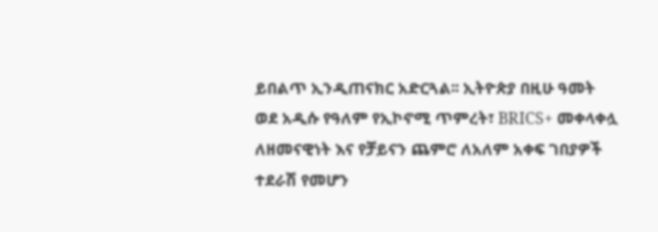ይበልጥ ኢንዲጠናክር አድርጓል፡፡ ኢትዮጵያ በዚሁ ዓመት ወደ አዲሱ የዓለም የኢኮኖሚ ጥምረት፣ BRICS+ መቀላቀሏ ለዘመናዊነት እና የቻይናን ጨምሮ ለአለም አቀፍ ገበያዎች ተደራሽ የመሆን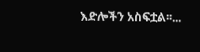እድሎችን አስፍቷል፡፡...